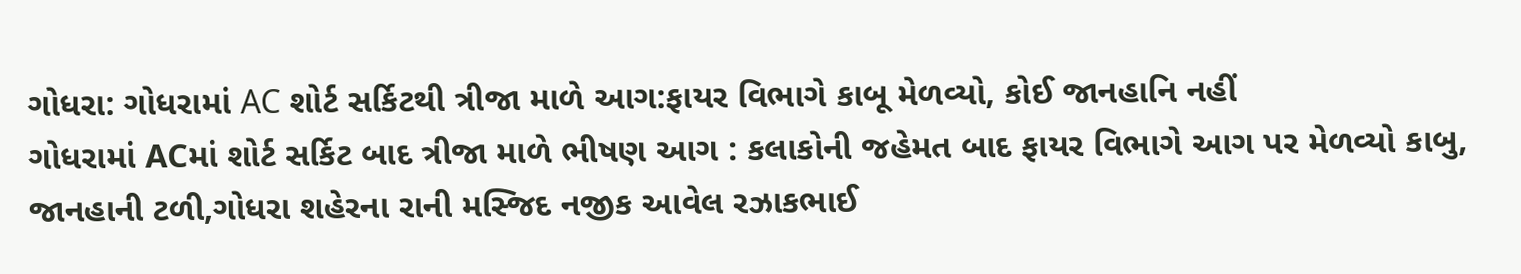ગોધરા: ગોધરામાં AC શોર્ટ સર્કિટથી ત્રીજા માળે આગ:ફાયર વિભાગે કાબૂ મેળવ્યો, કોઈ જાનહાનિ નહીં
ગોધરામાં ACમાં શોર્ટ સર્કિટ બાદ ત્રીજા માળે ભીષણ આગ : કલાકોની જહેમત બાદ ફાયર વિભાગે આગ પર મેળવ્યો કાબુ, જાનહાની ટળી,ગોધરા શહેરના રાની મસ્જિદ નજીક આવેલ રઝાકભાઈ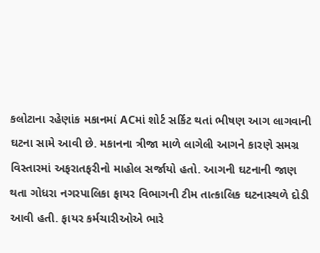કલોટાના રહેણાંક મકાનમાં ACમાં શોર્ટ સર્કિટ થતાં ભીષણ આગ લાગવાની ઘટના સામે આવી છે. મકાનના ત્રીજા માળે લાગેલી આગને કારણે સમગ્ર વિસ્તારમાં અફરાતફરીનો માહોલ સર્જાયો હતો. આગની ઘટનાની જાણ થતા ગોધરા નગરપાલિકા ફાયર વિભાગની ટીમ તાત્કાલિક ઘટનાસ્થળે દોડી આવી હતી. ફાયર કર્મચારીઓએ ભારે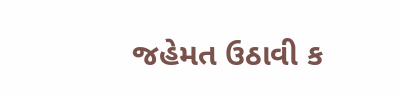જહેમત ઉઠાવી ક